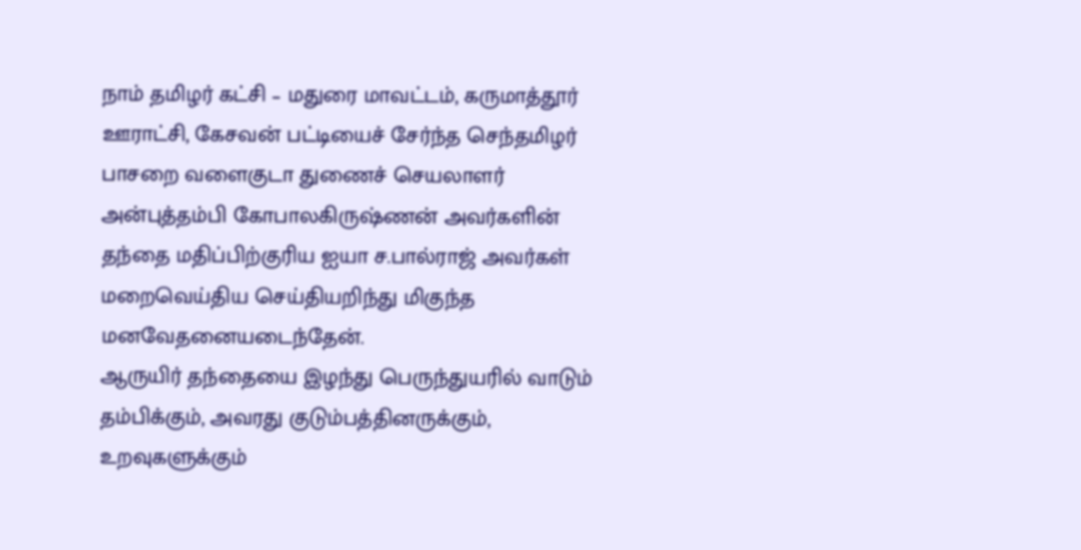நாம் தமிழர் கட்சி – மதுரை மாவட்டம், கருமாத்தூர் ஊராட்சி, கேசவன் பட்டியைச் சேர்ந்த செந்தமிழர் பாசறை வளைகுடா துணைச் செயலாளர் அன்புத்தம்பி கோபாலகிருஷ்ணன் அவர்களின் தந்தை மதிப்பிற்குரிய ஐயா ச.பால்ராஜ் அவர்கள் மறைவெய்திய செய்தியறிந்து மிகுந்த மனவேதனையடைந்தேன்.
ஆருயிர் தந்தையை இழந்து பெருந்துயரில் வாடும் தம்பிக்கும், அவரது குடும்பத்தினருக்கும், உறவுகளுக்கும்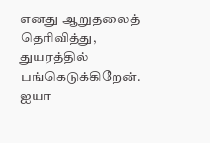எனது ஆறுதலைத் தெரிவித்து, துயரத்தில் பங்கெடுக்கிறேன்.
ஐயா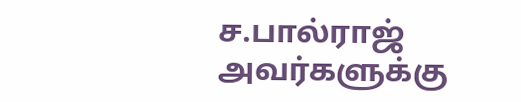ச.பால்ராஜ் அவர்களுக்கு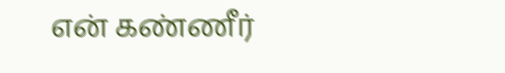என் கண்ணீர்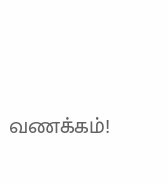வணக்கம்!